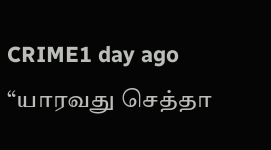CRIME1 day ago
“யாரவது செத்தா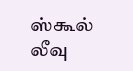ஸ்கூல் லீவு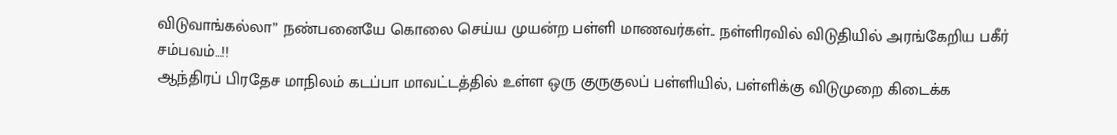விடுவாங்கல்லா” நண்பனையே கொலை செய்ய முயன்ற பள்ளி மாணவர்கள்.. நள்ளிரவில் விடுதியில் அரங்கேறிய பகீர் சம்பவம்…!!
ஆந்திரப் பிரதேச மாநிலம் கடப்பா மாவட்டத்தில் உள்ள ஒரு குருகுலப் பள்ளியில், பள்ளிக்கு விடுமுறை கிடைக்க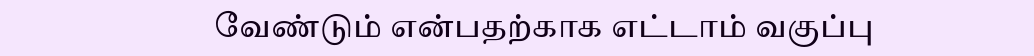வேண்டும் என்பதற்காக எட்டாம் வகுப்பு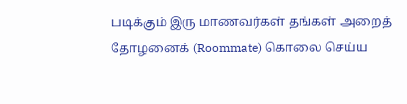படிக்கும் இரு மாணவர்கள் தங்கள் அறைத் தோழனைக் (Roommate) கொலை செய்ய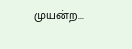முயன்ற...